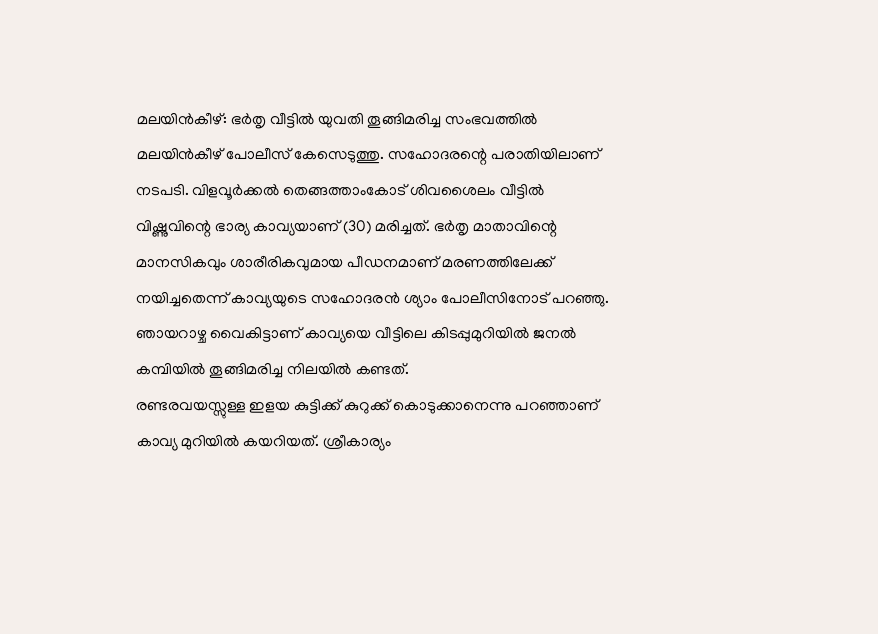മലയിൻകീഴ്: ഭർതൃ വീട്ടിൽ യുവതി തൂങ്ങിമരിച്ച സംഭവത്തിൽ മലയിൻകീഴ് പോലീസ് കേസെടുത്തു. സഹോദരന്റെ പരാതിയിലാണ് നടപടി. വിളവൂർക്കൽ തെങ്ങത്താംകോട് ശിവശൈലം വീട്ടിൽ വിഷ്ണുവിന്റെ ഭാര്യ കാവ്യയാണ് (30) മരിച്ചത്. ഭർതൃ മാതാവിന്റെ മാനസികവും ശാരീരികവുമായ പീഡനമാണ് മരണത്തിലേക്ക് നയിച്ചതെന്ന് കാവ്യയുടെ സഹോദരൻ ശ്യാം പോലീസിനോട് പറഞ്ഞു. ഞായറാഴ്ച വൈകിട്ടാണ് കാവ്യയെ വീട്ടിലെ കിടപ്പുമുറിയിൽ ജനൽ കമ്പിയിൽ തൂങ്ങിമരിച്ച നിലയിൽ കണ്ടത്.
രണ്ടരവയസ്സുള്ള ഇളയ കുട്ടിക്ക് കുറുക്ക് കൊടുക്കാനെന്നു പറഞ്ഞാണ് കാവ്യ മുറിയിൽ കയറിയത്. ശ്രീകാര്യം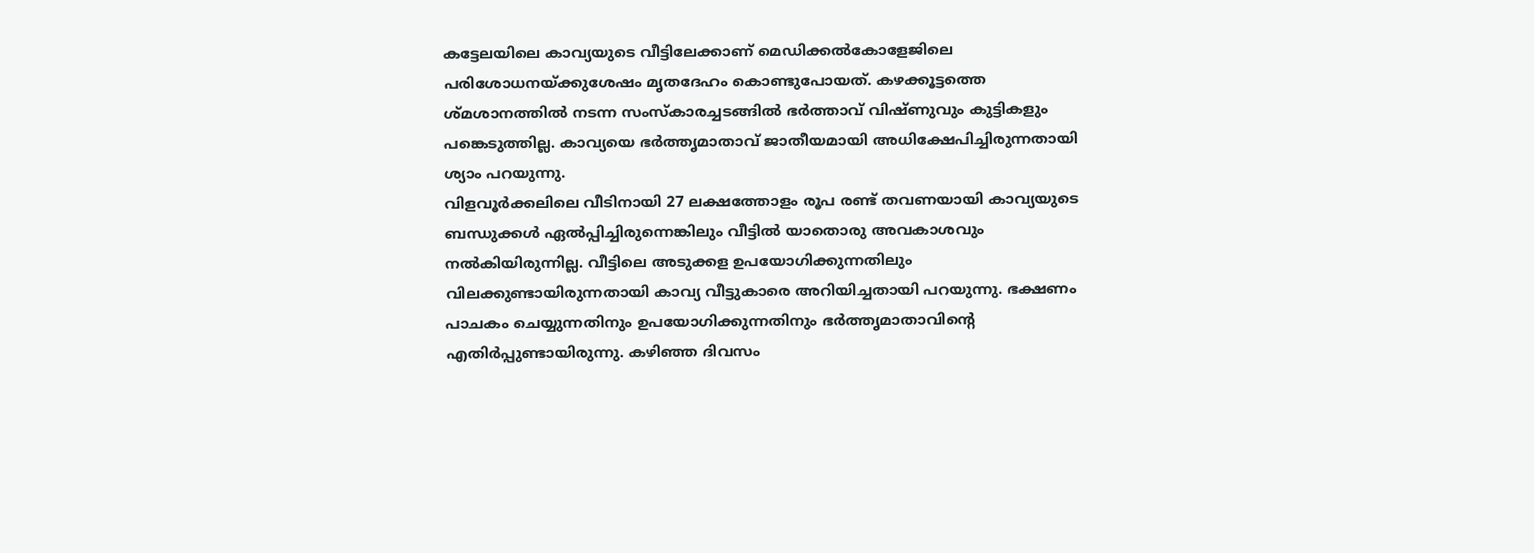കട്ടേലയിലെ കാവ്യയുടെ വീട്ടിലേക്കാണ് മെഡിക്കൽകോളേജിലെ പരിശോധനയ്ക്കുശേഷം മൃതദേഹം കൊണ്ടുപോയത്. കഴക്കൂട്ടത്തെ ശ്മശാനത്തിൽ നടന്ന സംസ്കാരച്ചടങ്ങിൽ ഭർത്താവ് വിഷ്ണുവും കുട്ടികളും പങ്കെടുത്തില്ല. കാവ്യയെ ഭർത്തൃമാതാവ് ജാതീയമായി അധിക്ഷേപിച്ചിരുന്നതായി ശ്യാം പറയുന്നു.
വിളവൂർക്കലിലെ വീടിനായി 27 ലക്ഷത്തോളം രൂപ രണ്ട് തവണയായി കാവ്യയുടെ ബന്ധുക്കൾ ഏൽപ്പിച്ചിരുന്നെങ്കിലും വീട്ടിൽ യാതൊരു അവകാശവും നൽകിയിരുന്നില്ല. വീട്ടിലെ അടുക്കള ഉപയോഗിക്കുന്നതിലും വിലക്കുണ്ടായിരുന്നതായി കാവ്യ വീട്ടുകാരെ അറിയിച്ചതായി പറയുന്നു. ഭക്ഷണം പാചകം ചെയ്യുന്നതിനും ഉപയോഗിക്കുന്നതിനും ഭർത്തൃമാതാവിന്റെ എതിർപ്പുണ്ടായിരുന്നു. കഴിഞ്ഞ ദിവസം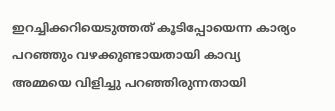ഇറച്ചിക്കറിയെടുത്തത് കൂടിപ്പോയെന്ന കാര്യം പറഞ്ഞും വഴക്കുണ്ടായതായി കാവ്യ അമ്മയെ വിളിച്ചു പറഞ്ഞിരുന്നതായി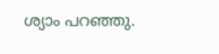ശ്യാം പറഞ്ഞു.